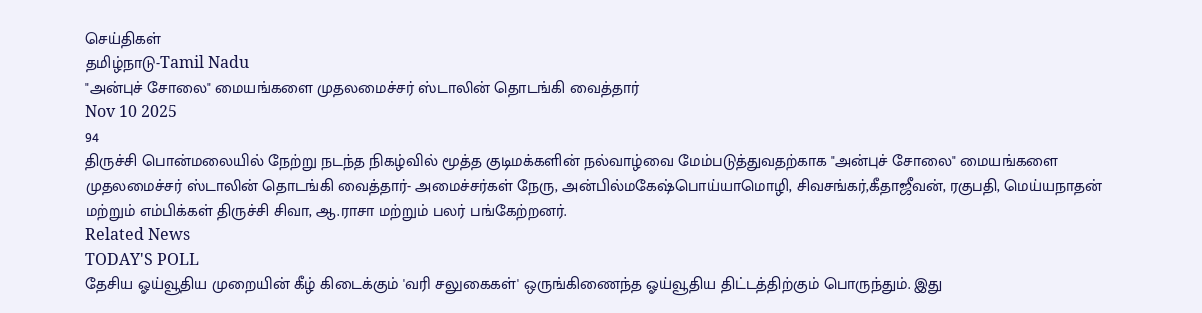செய்திகள்
தமிழ்நாடு-Tamil Nadu
"அன்புச் சோலை" மையங்களை முதலமைச்சர் ஸ்டாலின் தொடங்கி வைத்தார்
Nov 10 2025
94
திருச்சி பொன்மலையில் நேற்று நடந்த நிகழ்வில் மூத்த குடிமக்களின் நல்வாழ்வை மேம்படுத்துவதற்காக "அன்புச் சோலை" மையங்களை முதலமைச்சர் ஸ்டாலின் தொடங்கி வைத்தார்- அமைச்சர்கள் நேரு, அன்பில்மகேஷ்பொய்யாமொழி, சிவசங்கர்,கீதாஜீவன், ரகுபதி, மெய்யநாதன் மற்றும் எம்பிக்கள் திருச்சி சிவா, ஆ.ராசா மற்றும் பலர் பங்கேற்றனர்.
Related News
TODAY'S POLL
தேசிய ஓய்வூதிய முறையின் கீழ் கிடைக்கும் 'வரி சலுகைகள்' ஒருங்கிணைந்த ஓய்வூதிய திட்டத்திற்கும் பொருந்தும். இது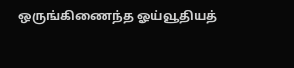ஒருங்கிணைந்த ஓய்வூதியத்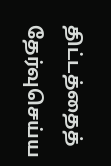திட்டத்தைத் தேர்வுசெய்ய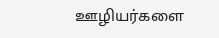ஊழியர்களை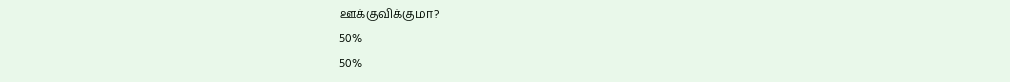ஊக்குவிக்குமா?
50%
50%